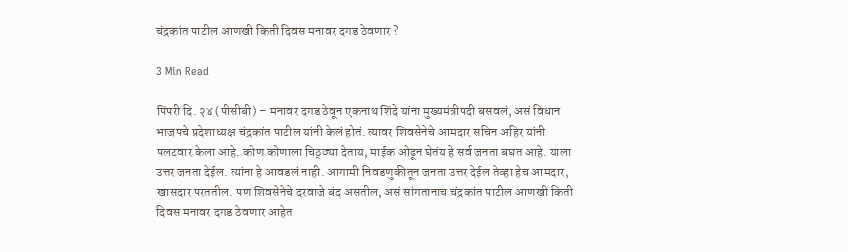चंद्रकांत पाटील आणखी किती दिवस मनावर दगड ठेवणार ?

3 Min Read

पिंपरी दि. २४ (पीसीबी) – मनावर दगड ठेवून एकनाथ शिंदे यांना मुख्यमंत्रीपदी बसवलं, असं विधान भाजपचे प्रदेशाध्यक्ष चंद्रकांत पाटील यांनी केलं होतं. त्यावर शिवसेनेचे आमदार सचिन अहिर यांनी पलटवार केला आहे. कोण कोणाला चिठ्ठ्या देताय, माईक ओढून घेतंय हे सर्व जनता बघत आहे. याला उत्तर जनता देईल. त्यांना हे आवडलं नाही. आगामी निवडणुकीतून जनता उत्तर देईल तेव्हा हेच आमदार, खासदार परततील. पण शिवसेनेचे दरवाजे बंद असतील, असं सांगतानाच चंद्रकांत पाटील आणखी किती दिवस मनावर दगड ठेवणार आहेत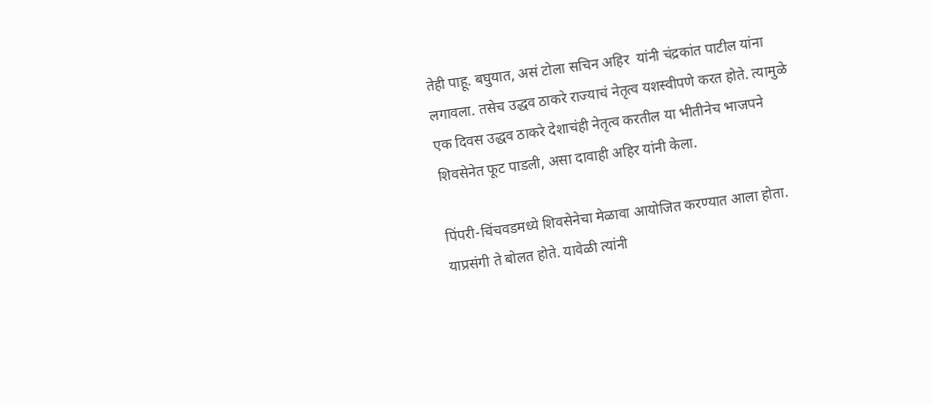तेही पाहू. बघुयात, असं टोला सचिन अहिर  यांनी चंद्रकांत पाटील यांना लगावला. तसेच उद्धव ठाकरे राज्याचं नेतृत्व यशस्वीपणे करत होते. त्यामुळे एक दिवस उद्धव ठाकरे देशाचंही नेतृत्व करतील या भीतीनेच भाजपने शिवसेनेत फूट पाडली, असा दावाही अहिर यांनी केला.

पिंपरी-चिंचवडमध्ये शिवसेनेचा मेळावा आयोजित करण्यात आला होता. याप्रसंगी ते बोलत होते. यावेळी त्यांनी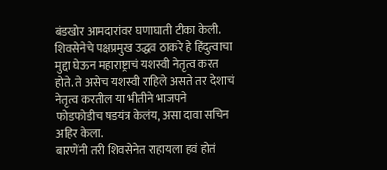बंडखोर आमदारांवर घणाघाती टीका केली. शिवसेनेचे पक्षप्रमुख उद्धव ठाकरे हे हिंदुत्वाचा मुद्दा घेऊन महाराष्ट्राचं यशस्वी नेतृत्व करत होते. ते असेच यशस्वी राहिले असते तर देशाचं नेतृत्व करतील या भीतीने भाजपने फोडफोडीच षडयंत्र केलंय, असा दावा सचिन अहिर केला.
बारणेंनी तरी शिवसेनेत राहायला हवं होतं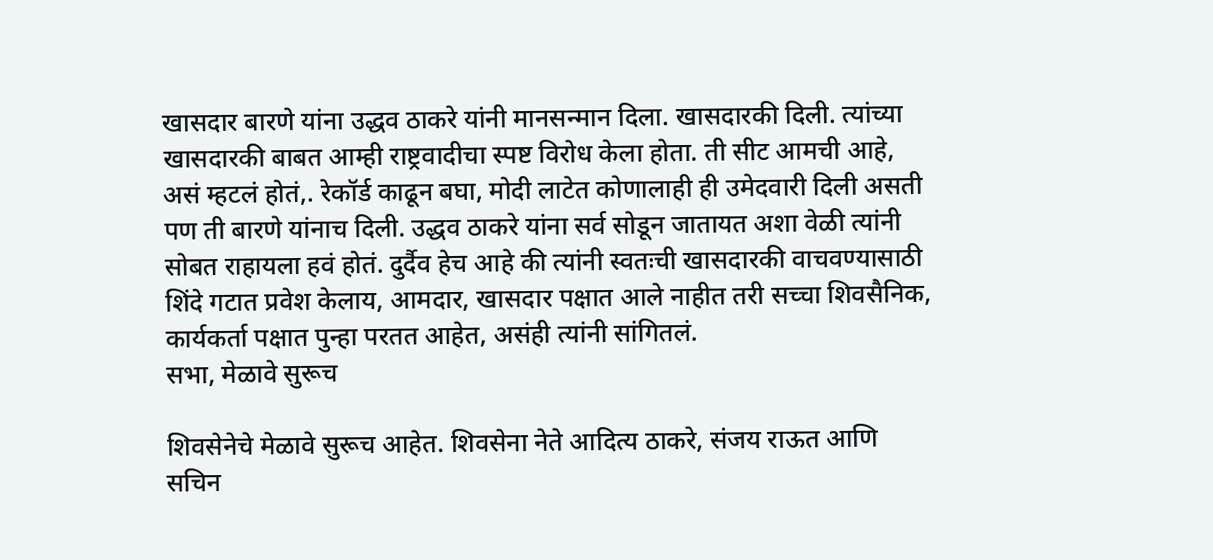खासदार बारणे यांना उद्धव ठाकरे यांनी मानसन्मान दिला. खासदारकी दिली. त्यांच्या खासदारकी बाबत आम्ही राष्ट्रवादीचा स्पष्ट विरोध केला होता. ती सीट आमची आहे, असं म्हटलं होतं,. रेकॉर्ड काढून बघा, मोदी लाटेत कोणालाही ही उमेदवारी दिली असती पण ती बारणे यांनाच दिली. उद्धव ठाकरे यांना सर्व सोडून जातायत अशा वेळी त्यांनी सोबत राहायला हवं होतं. दुर्दैव हेच आहे की त्यांनी स्वतःची खासदारकी वाचवण्यासाठी शिंदे गटात प्रवेश केलाय, आमदार, खासदार पक्षात आले नाहीत तरी सच्चा शिवसैनिक, कार्यकर्ता पक्षात पुन्हा परतत आहेत, असंही त्यांनी सांगितलं.
सभा, मेळावे सुरूच

शिवसेनेचे मेळावे सुरूच आहेत. शिवसेना नेते आदित्य ठाकरे, संजय राऊत आणि सचिन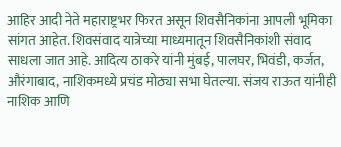आहिर आदी नेते महाराष्ट्रभर फिरत असून शिवसैनिकांना आपली भूमिका सांगत आहेत. शिवसंवाद यात्रेच्या माध्यमातून शिवसैनिकांशी संवाद साधला जात आहे. आदित्य ठाकरे यांनी मुंबई, पालघर, भिवंडी, कर्जत, औरंगाबाद, नाशिकमध्ये प्रचंड मोठ्या सभा घेतल्या. संजय राऊत यांनीही नाशिक आणि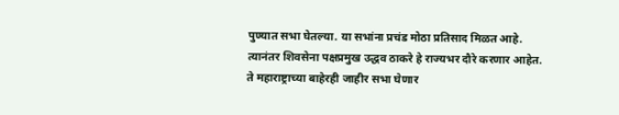पुण्यात सभा घेतल्या. या सभांना प्रचंड मोठा प्रतिसाद मिळत आहे. त्यानंतर शिवसेना पक्षप्रमुख उद्धव ठाकरे हे राज्यभर दौरे करणार आहेत. ते महाराष्ट्राच्या बाहेरही जाहीर सभा घेणार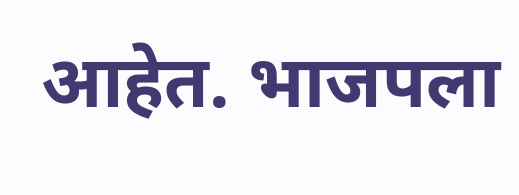आहेत. भाजपला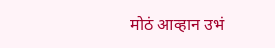मोठं आव्हान उभं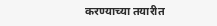करण्याच्या तयारीत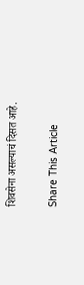शिवसेना असल्याचं दिसत आहे.

Share This Article